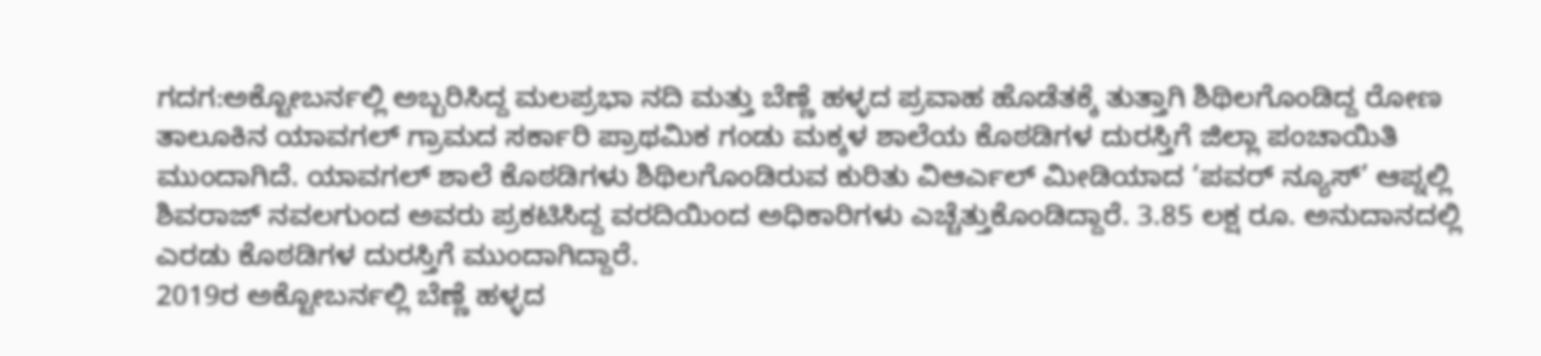ಗದಗ:ಅಕ್ಟೋಬರ್ನಲ್ಲಿ ಅಬ್ಬರಿಸಿದ್ದ ಮಲಪ್ರಭಾ ನದಿ ಮತ್ತು ಬೆಣ್ಣೆ ಹಳ್ಳದ ಪ್ರವಾಹ ಹೊಡೆತಕ್ಕೆ ತುತ್ತಾಗಿ ಶಿಥಿಲಗೊಂಡಿದ್ದ ರೋಣ ತಾಲೂಕಿನ ಯಾವಗಲ್ ಗ್ರಾಮದ ಸರ್ಕಾರಿ ಪ್ರಾಥಮಿಕ ಗಂಡು ಮಕ್ಕಳ ಶಾಲೆಯ ಕೊಠಡಿಗಳ ದುರಸ್ತಿಗೆ ಜಿಲ್ಲಾ ಪಂಚಾಯಿತಿ ಮುಂದಾಗಿದೆ. ಯಾವಗಲ್ ಶಾಲೆ ಕೊಠಡಿಗಳು ಶಿಥಿಲಗೊಂಡಿರುವ ಕುರಿತು ವಿಆರ್ಎಲ್ ಮೀಡಿಯಾದ ‘ಪವರ್ ನ್ಯೂಸ್’ ಆಪ್ನಲ್ಲಿ ಶಿವರಾಜ್ ನವಲಗುಂದ ಅವರು ಪ್ರಕಟಿಸಿದ್ದ ವರದಿಯಿಂದ ಅಧಿಕಾರಿಗಳು ಎಚ್ಚೆತ್ತುಕೊಂಡಿದ್ದಾರೆ. 3.85 ಲಕ್ಷ ರೂ. ಅನುದಾನದಲ್ಲಿ ಎರಡು ಕೊಠಡಿಗಳ ದುರಸ್ತಿಗೆ ಮುಂದಾಗಿದ್ದಾರೆ.
2019ರ ಅಕ್ಟೋಬರ್ನಲ್ಲಿ ಬೆಣ್ಣೆ ಹಳ್ಳದ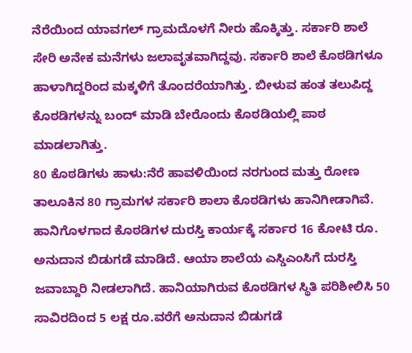ನೆರೆಯಿಂದ ಯಾವಗಲ್ ಗ್ರಾಮದೊಳಗೆ ನೀರು ಹೊಕ್ಕಿತ್ತು. ಸರ್ಕಾರಿ ಶಾಲೆ ಸೇರಿ ಅನೇಕ ಮನೆಗಳು ಜಲಾವೃತವಾಗಿದ್ದವು. ಸರ್ಕಾರಿ ಶಾಲೆ ಕೊಠಡಿಗಳೂ ಹಾಳಾಗಿದ್ದರಿಂದ ಮಕ್ಕಳಿಗೆ ತೊಂದರೆಯಾಗಿತ್ತು. ಬೀಳುವ ಹಂತ ತಲುಪಿದ್ದ ಕೊಠಡಿಗಳನ್ನು ಬಂದ್ ಮಾಡಿ ಬೇರೊಂದು ಕೊಠಡಿಯಲ್ಲಿ ಪಾಠ ಮಾಡಲಾಗಿತ್ತು.
80 ಕೊಠಡಿಗಳು ಹಾಳು:ನೆರೆ ಹಾವಳಿಯಿಂದ ನರಗುಂದ ಮತ್ತು ರೋಣ ತಾಲೂಕಿನ 80 ಗ್ರಾಮಗಳ ಸರ್ಕಾರಿ ಶಾಲಾ ಕೊಠಡಿಗಳು ಹಾನಿಗೀಡಾಗಿವೆ. ಹಾನಿಗೊಳಗಾದ ಕೊಠಡಿಗಳ ದುರಸ್ತಿ ಕಾರ್ಯಕ್ಕೆ ಸರ್ಕಾರ 16 ಕೋಟಿ ರೂ. ಅನುದಾನ ಬಿಡುಗಡೆ ಮಾಡಿದೆ. ಆಯಾ ಶಾಲೆಯ ಎಸ್ಡಿಎಂಸಿಗೆ ದುರಸ್ತಿ ಜವಾಬ್ದಾರಿ ನೀಡಲಾಗಿದೆ. ಹಾನಿಯಾಗಿರುವ ಕೊಠಡಿಗಳ ಸ್ಥಿತಿ ಪರಿಶೀಲಿಸಿ 50 ಸಾವಿರದಿಂದ 5 ಲಕ್ಷ ರೂ.ವರೆಗೆ ಅನುದಾನ ಬಿಡುಗಡೆ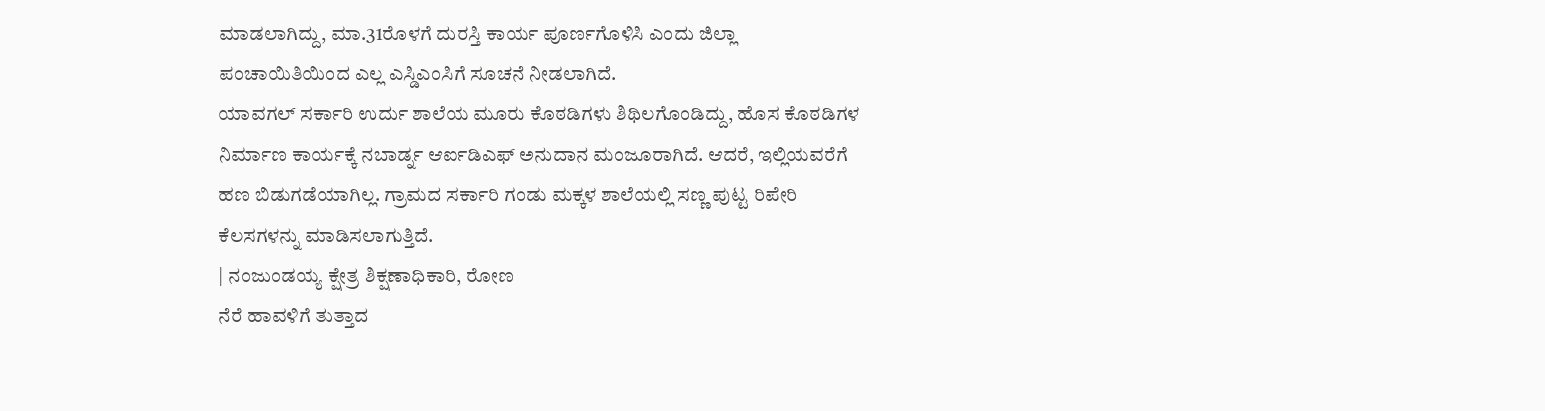ಮಾಡಲಾಗಿದ್ದು, ಮಾ.31ರೊಳಗೆ ದುರಸ್ತಿ ಕಾರ್ಯ ಪೂರ್ಣಗೊಳಿಸಿ ಎಂದು ಜಿಲ್ಲಾ ಪಂಚಾಯಿತಿಯಿಂದ ಎಲ್ಲ ಎಸ್ಡಿಎಂಸಿಗೆ ಸೂಚನೆ ನೀಡಲಾಗಿದೆ.
ಯಾವಗಲ್ ಸರ್ಕಾರಿ ಉರ್ದು ಶಾಲೆಯ ಮೂರು ಕೊಠಡಿಗಳು ಶಿಥಿಲಗೊಂಡಿದ್ದು, ಹೊಸ ಕೊಠಡಿಗಳ ನಿರ್ಮಾಣ ಕಾರ್ಯಕ್ಕೆ ನಬಾರ್ಡ್ನ ಆರ್ಐಡಿಎಫ್ ಅನುದಾನ ಮಂಜೂರಾಗಿದೆ. ಆದರೆ, ಇಲ್ಲಿಯವರೆಗೆ ಹಣ ಬಿಡುಗಡೆಯಾಗಿಲ್ಲ. ಗ್ರಾಮದ ಸರ್ಕಾರಿ ಗಂಡು ಮಕ್ಕಳ ಶಾಲೆಯಲ್ಲಿ ಸಣ್ಣ ಪುಟ್ಟ ರಿಪೇರಿ ಕೆಲಸಗಳನ್ನು ಮಾಡಿಸಲಾಗುತ್ತಿದೆ.
| ನಂಜುಂಡಯ್ಯ ಕ್ಷೇತ್ರ ಶಿಕ್ಷಣಾಧಿಕಾರಿ, ರೋಣ
ನೆರೆ ಹಾವಳಿಗೆ ತುತ್ತಾದ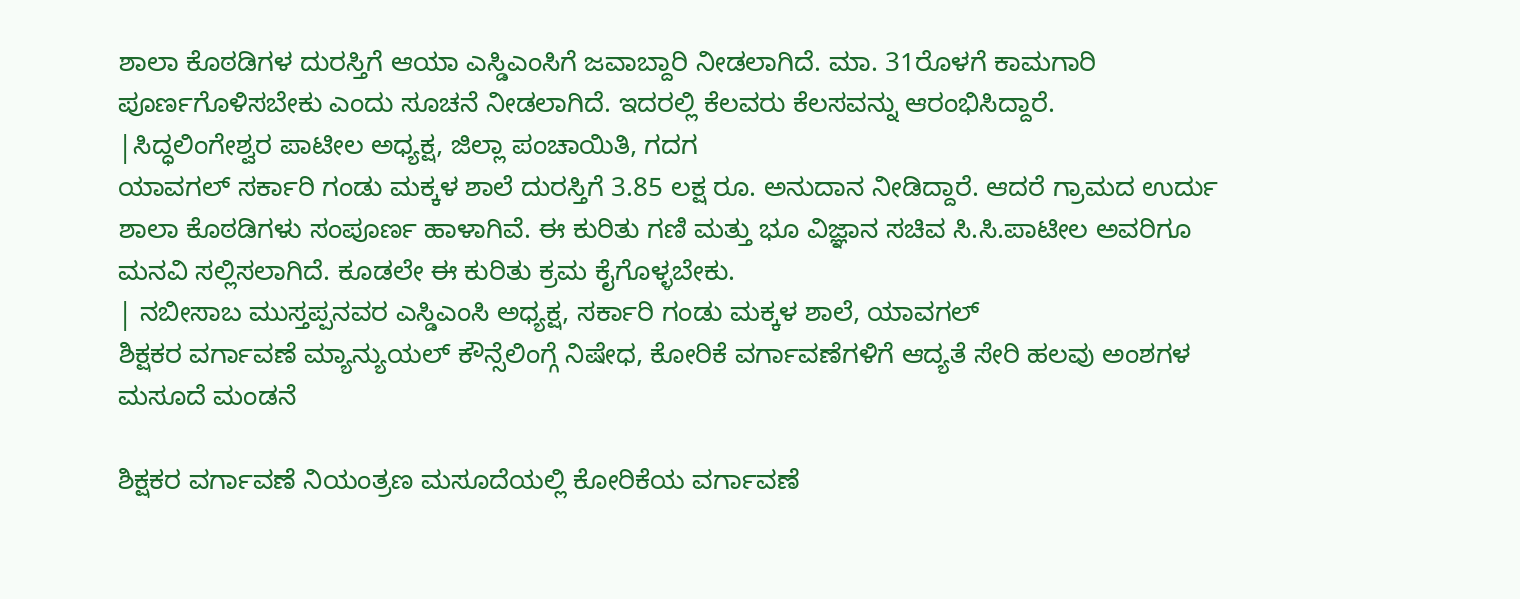ಶಾಲಾ ಕೊಠಡಿಗಳ ದುರಸ್ತಿಗೆ ಆಯಾ ಎಸ್ಡಿಎಂಸಿಗೆ ಜವಾಬ್ದಾರಿ ನೀಡಲಾಗಿದೆ. ಮಾ. 31ರೊಳಗೆ ಕಾಮಗಾರಿ ಪೂರ್ಣಗೊಳಿಸಬೇಕು ಎಂದು ಸೂಚನೆ ನೀಡಲಾಗಿದೆ. ಇದರಲ್ಲಿ ಕೆಲವರು ಕೆಲಸವನ್ನು ಆರಂಭಿಸಿದ್ದಾರೆ.
|ಸಿದ್ಧಲಿಂಗೇಶ್ವರ ಪಾಟೀಲ ಅಧ್ಯಕ್ಷ, ಜಿಲ್ಲಾ ಪಂಚಾಯಿತಿ, ಗದಗ
ಯಾವಗಲ್ ಸರ್ಕಾರಿ ಗಂಡು ಮಕ್ಕಳ ಶಾಲೆ ದುರಸ್ತಿಗೆ 3.85 ಲಕ್ಷ ರೂ. ಅನುದಾನ ನೀಡಿದ್ದಾರೆ. ಆದರೆ ಗ್ರಾಮದ ಉರ್ದು ಶಾಲಾ ಕೊಠಡಿಗಳು ಸಂಪೂರ್ಣ ಹಾಳಾಗಿವೆ. ಈ ಕುರಿತು ಗಣಿ ಮತ್ತು ಭೂ ವಿಜ್ಞಾನ ಸಚಿವ ಸಿ.ಸಿ.ಪಾಟೀಲ ಅವರಿಗೂ ಮನವಿ ಸಲ್ಲಿಸಲಾಗಿದೆ. ಕೂಡಲೇ ಈ ಕುರಿತು ಕ್ರಮ ಕೈಗೊಳ್ಳಬೇಕು.
| ನಬೀಸಾಬ ಮುಸ್ತಪ್ಪನವರ ಎಸ್ಡಿಎಂಸಿ ಅಧ್ಯಕ್ಷ, ಸರ್ಕಾರಿ ಗಂಡು ಮಕ್ಕಳ ಶಾಲೆ, ಯಾವಗಲ್
ಶಿಕ್ಷಕರ ವರ್ಗಾವಣೆ ಮ್ಯಾನ್ಯುಯಲ್ ಕೌನ್ಸೆಲಿಂಗ್ಗೆ ನಿಷೇಧ, ಕೋರಿಕೆ ವರ್ಗಾವಣೆಗಳಿಗೆ ಆದ್ಯತೆ ಸೇರಿ ಹಲವು ಅಂಶಗಳ ಮಸೂದೆ ಮಂಡನೆ

ಶಿಕ್ಷಕರ ವರ್ಗಾವಣೆ ನಿಯಂತ್ರಣ ಮಸೂದೆಯಲ್ಲಿ ಕೋರಿಕೆಯ ವರ್ಗಾವಣೆ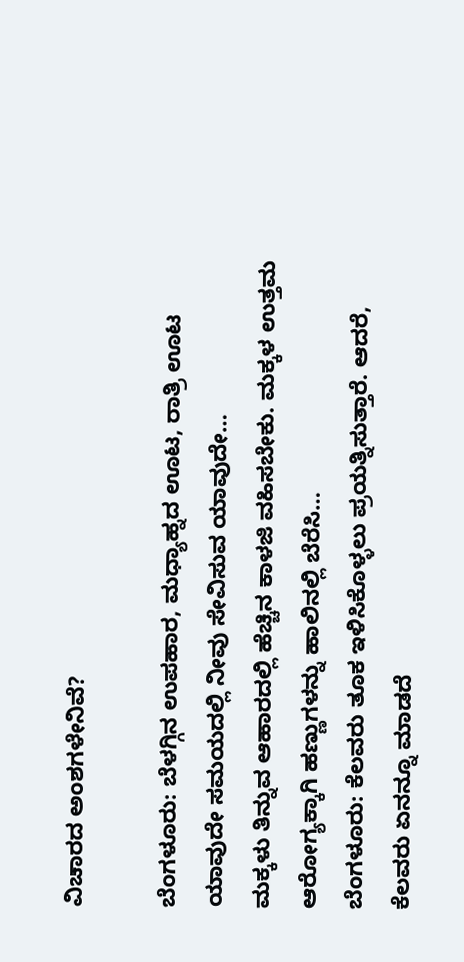ವಿಚಾರದ ಅಂಶಗಳೇನಿವೆ?

ಬೆಂಗಳೂರು: ಬೆಳಗ್ಗಿನ ಉಪಹಾರ, ಮಧ್ಯಾಹ್ನದ ಊಟ, ರಾತ್ರಿ ಊಟ ಯಾವುದೇ ಸಮಯದಲ್ಲಿ ನೀವು ಸೇವಿಸುವ ಯಾವುದೇ…
ಮಕ್ಕಳು ತಿನ್ನುವ ಆಹಾರದಲ್ಲಿ ಹೆಚ್ಚಿನ ಕಾಳಜಿ ವಹಿಸಬೇಕು. ಮಕ್ಕಳ ಉತ್ತಮ ಆರೋಗ್ಯಕ್ಕಾಗಿ ಹಣ್ಣುಗಳನ್ನು ಹಾಲಿನಲ್ಲಿ ಬೆರೆಸಿ…
ಬೆಂಗಳೂರು: ಕೆಲವರು ತೂಕ ಇಳಿಸಿಕೊಳ್ಳಲು ಪ್ರಯತ್ನಿಸುತ್ತಾರೆ. ಆದರೆ, ಕೆಲವರು ಏನನ್ನೂ ಮಾಡದೆ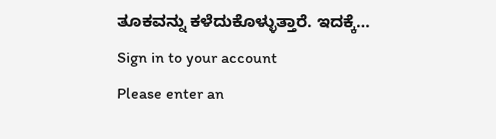ತೂಕವನ್ನು ಕಳೆದುಕೊಳ್ಳುತ್ತಾರೆ. ಇದಕ್ಕೆ…
Sign in to your account
Please enter an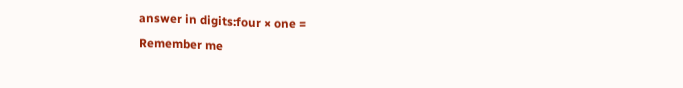answer in digits:four × one =
Remember me